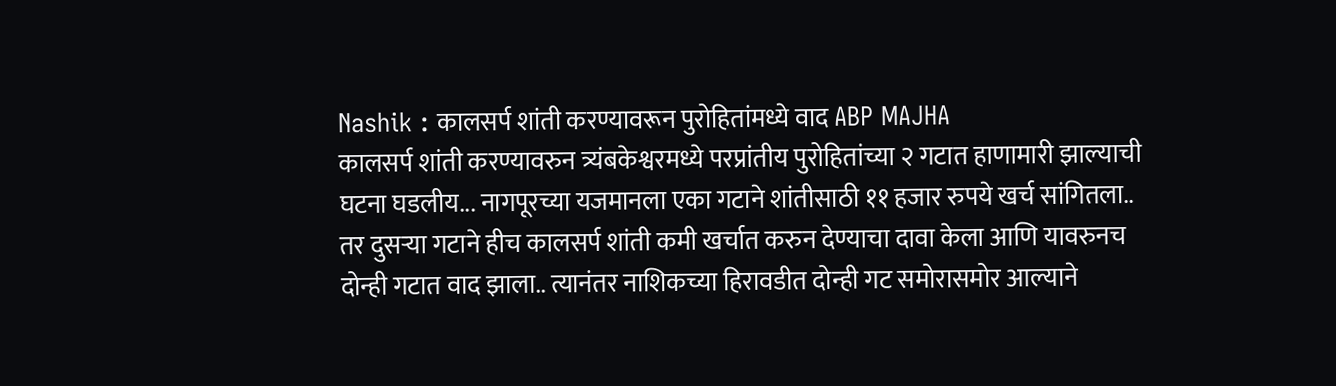Nashik : कालसर्प शांती करण्यावरून पुरोहितांमध्ये वाद ABP MAJHA
कालसर्प शांती करण्यावरुन त्र्यंबकेश्वरमध्ये परप्रांतीय पुरोहितांच्या २ गटात हाणामारी झाल्याची घटना घडलीय... नागपूरच्या यजमानला एका गटाने शांतीसाठी ११ हजार रुपये खर्च सांगितला.. तर दुसऱ्या गटाने हीच कालसर्प शांती कमी खर्चात करुन देण्याचा दावा केला आणि यावरुनच दोन्ही गटात वाद झाला.. त्यानंतर नाशिकच्या हिरावडीत दोन्ही गट समोरासमोर आल्याने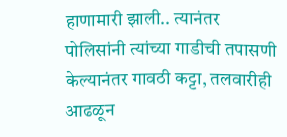हाणामारी झाली.. त्यानंतर पोलिसांनी त्यांच्या गाडीची तपासणी केल्यानंतर गावठी कट्टा, तलवारीही आढळून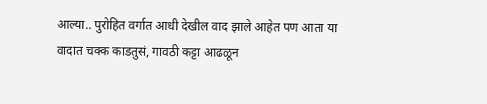आल्या.. पुरोहित वर्गात आधी देखील वाद झाले आहेत पण आता या वादात चक्क काडतुसं, गावठी कट्टा आढळून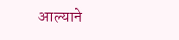आल्याने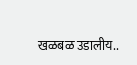खळबळ उडालीय..